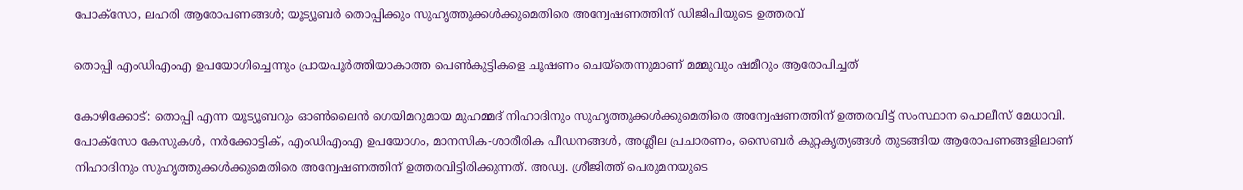പോക്സോ, ലഹരി ആരോപണങ്ങൾ; യൂട്യൂബര്‍ തൊപ്പിക്കും സുഹൃത്തുക്കള്‍ക്കുമെതിരെ അന്വേഷണത്തിന് ഡിജിപിയുടെ ഉത്തരവ്

തൊപ്പി എംഡിഎംഎ ഉപയോഗിച്ചെന്നും പ്രായപൂര്‍ത്തിയാകാത്ത പെൺകുട്ടികളെ ചൂഷണം ചെയ്തെന്നുമാണ് മമ്മുവും ഷമീറും ആരോപിച്ചത്

കോഴിക്കോട്: തൊപ്പി എന്ന യൂട്യൂബറും ഓണ്‍ലൈന്‍ ഗെയിമറുമായ മുഹമ്മദ് നിഹാദിനും സുഹൃത്തുക്കൾക്കുമെതിരെ അന്വേഷണത്തിന് ഉത്തരവിട്ട് സംസ്ഥാന പൊലീസ് മേധാവി. പോക്‌സോ കേസുകള്‍, നര്‍ക്കോട്ടിക്, എംഡിഎംഎ ഉപയോഗം, മാനസിക-ശാരീരിക പീഡനങ്ങള്‍, അശ്ലീല പ്രചാരണം, സൈബര്‍ കുറ്റകൃത്യങ്ങള്‍ തുടങ്ങിയ ആരോപണങ്ങളിലാണ് നിഹാദിനും സുഹൃത്തുക്കള്‍ക്കുമെതിരെ അന്വേഷണത്തിന് ഉത്തരവിട്ടിരിക്കുന്നത്. അഡ്വ. ശ്രീജിത്ത് പെരുമനയുടെ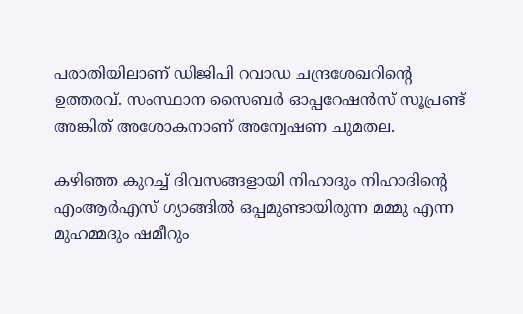പരാതിയിലാണ് ഡിജിപി റവാഡ ചന്ദ്രശേഖറിന്റെ ഉത്തരവ്. സംസ്ഥാന സൈബര്‍ ഓപ്പറേഷന്‍സ് സൂപ്രണ്ട് അങ്കിത് അശോകനാണ് അന്വേഷണ ചുമതല.

കഴിഞ്ഞ കുറച്ച് ദിവസങ്ങളായി നിഹാദും നിഹാദിന്റെ എംആര്‍എസ് ഗ്യാങ്ങില്‍ ഒപ്പമുണ്ടായിരുന്ന മമ്മു എന്ന മുഹമ്മദും ഷമീറും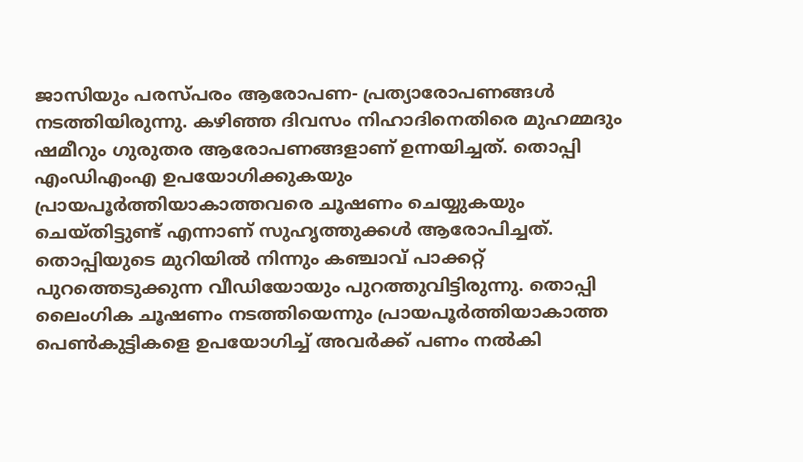ജാസിയും പരസ്പരം ആരോപണ- പ്രത്യാരോപണങ്ങള്‍ നടത്തിയിരുന്നു. കഴിഞ്ഞ ദിവസം നിഹാദിനെതിരെ മുഹമ്മദും ഷമീറും ഗുരുതര ആരോപണങ്ങളാണ് ഉന്നയിച്ചത്. തൊപ്പി എംഡിഎംഎ ഉപയോഗിക്കുകയും പ്രായപൂര്‍ത്തിയാകാത്തവരെ ചൂഷണം ചെയ്യുകയും ചെയ്തിട്ടുണ്ട് എന്നാണ് സുഹൃത്തുക്കള്‍ ആരോപിച്ചത്. തൊപ്പിയുടെ മുറിയില്‍ നിന്നും കഞ്ചാവ് പാക്കറ്റ് പുറത്തെടുക്കുന്ന വീഡിയോയും പുറത്തുവിട്ടിരുന്നു. തൊപ്പി ലൈംഗിക ചൂഷണം നടത്തിയെന്നും പ്രായപൂര്‍ത്തിയാകാത്ത പെണ്‍കുട്ടികളെ ഉപയോഗിച്ച് അവര്‍ക്ക് പണം നല്‍കി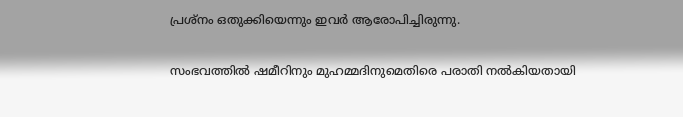പ്രശ്‌നം ഒതുക്കിയെന്നും ഇവര്‍ ആരോപിച്ചിരുന്നു.

സംഭവത്തില്‍ ഷമീറിനും മുഹമ്മദിനുമെതിരെ പരാതി നല്‍കിയതായി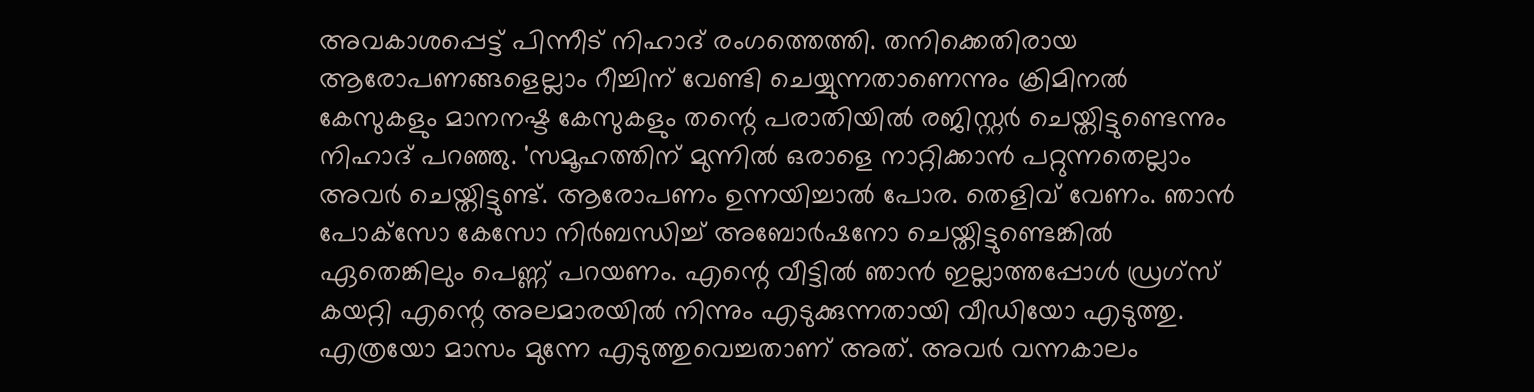അവകാശപ്പെട്ട് പിന്നീട് നിഹാദ് രംഗത്തെത്തി. തനിക്കെതിരായ ആരോപണങ്ങളെല്ലാം റീച്ചിന് വേണ്ടി ചെയ്യുന്നതാണെന്നും ക്രിമിനല്‍ കേസുകളും മാനനഷ്ട കേസുകളും തന്റെ പരാതിയില്‍ രജിസ്റ്റര്‍ ചെയ്തിട്ടുണ്ടെന്നും നിഹാദ് പറഞ്ഞു. 'സമൂഹത്തിന് മുന്നില്‍ ഒരാളെ നാറ്റിക്കാന്‍ പറ്റുന്നതെല്ലാം അവര്‍ ചെയ്തിട്ടുണ്ട്. ആരോപണം ഉന്നയിച്ചാല്‍ പോര. തെളിവ് വേണം. ഞാന്‍ പോക്‌സോ കേസോ നിര്‍ബന്ധിച്ച് അബോര്‍ഷനോ ചെയ്തിട്ടുണ്ടെങ്കില്‍ ഏതെങ്കിലും പെണ്ണ് പറയണം. എന്റെ വീട്ടില്‍ ഞാന്‍ ഇല്ലാത്തപ്പോള്‍ ഡ്രഗ്‌സ് കയറ്റി എന്റെ അലമാരയില്‍ നിന്നും എടുക്കുന്നതായി വീഡിയോ എടുത്തു. എത്രയോ മാസം മുന്നേ എടുത്തുവെച്ചതാണ് അത്. അവര്‍ വന്നകാലം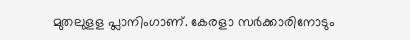മുതലുളള പ്ലാനിംഗാണ്. കേരളാ സര്‍ക്കാരിനോടും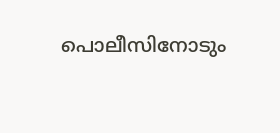പൊലീസിനോടും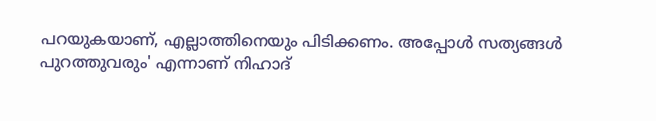പറയുകയാണ്, എല്ലാത്തിനെയും പിടിക്കണം. അപ്പോള്‍ സത്യങ്ങള്‍ പുറത്തുവരും' എന്നാണ് നിഹാദ്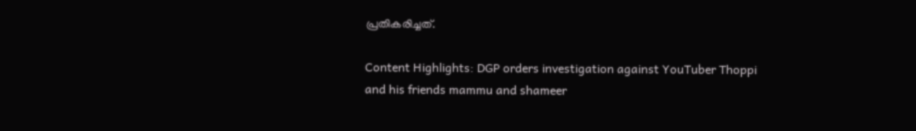പ്രതികരിച്ചത്.

Content Highlights: DGP orders investigation against YouTuber Thoppi and his friends mammu and shameer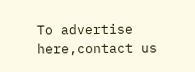To advertise here,contact us